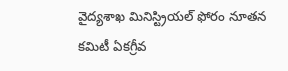వైద్యశాఖ మినిస్ట్రియల్ ఫోరం నూతన కమిటీ ఏకగ్రీవ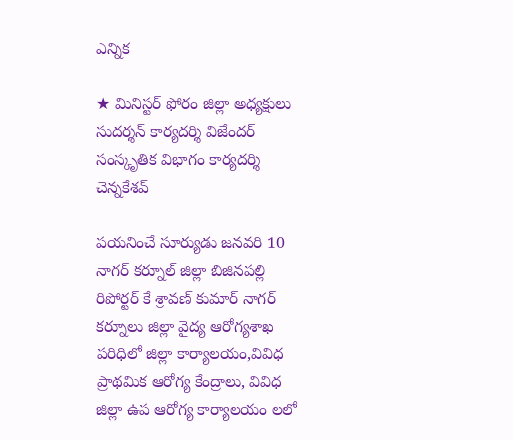ఎన్నిక

★ మినిస్టర్ ఫోరం జిల్లా అధ్యక్షులు సుదర్శన్ కార్యదర్శి విజేందర్ సంస్కృతిక విభాగం కార్యదర్శి చెన్నకేశవ్

పయనించే సూర్యుడు జనవరి 10 నాగర్ కర్నూల్ జిల్లా బిజినపల్లి రిపోర్టర్ కే శ్రావణ్ కుమార్ నాగర్ కర్నూలు జిల్లా వైద్య ఆరోగ్యశాఖ పరిధిలో జిల్లా కార్యాలయం,వివిధ ప్రాథమిక ఆరోగ్య కేంద్రాలు, వివిధ జిల్లా ఉప ఆరోగ్య కార్యాలయం లలో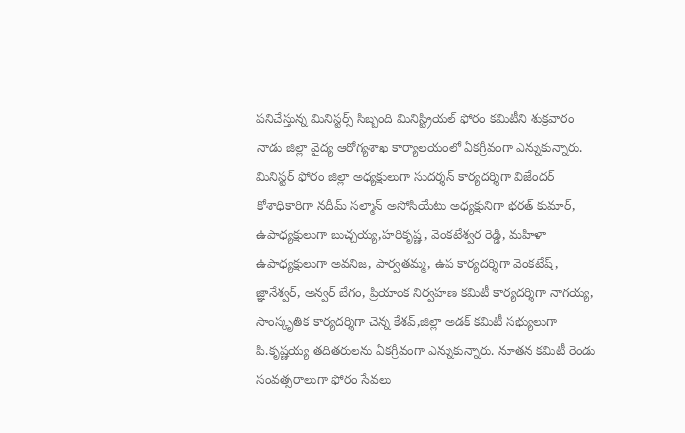పనిచేస్తున్న మినిస్టర్స్ సిబ్బంది మినిస్ట్రియల్ ఫోరం కమిటీని శుక్రవారం నాడు జిల్లా వైద్య ఆరోగ్యశాఖ కార్యాలయంలో ఏకగ్రీవంగా ఎన్నుకున్నారు. మినిస్టర్ ఫోరం జిల్లా అధ్యక్షులుగా సుదర్శన్ కార్యదర్శిగా విజేందర్ కోశాధికారిగా నదీమ్ సల్మాన్ అసోసియేటు అధ్యక్షునిగా భరత్ కుమార్, ఉపాధ్యక్షులుగా బుచ్చయ్య,హరికృష్ణ, వెంకటేశ్వర రెడ్డి, మహిళా ఉపాధ్యక్షులుగా అవనిజ, పార్వతమ్మ, ఉప కార్యదర్శిగా వెంకటేష్, జ్ఞానేశ్వర్, అన్వర్ బేగం, ప్రియాంక నిర్వహణ కమిటీ కార్యదర్శిగా నాగయ్య, సాంస్కృతిక కార్యదర్శిగా చెన్న కేశవ్,జిల్లా అడక్ కమిటీ సభ్యులుగా పి.కృష్ణయ్య తదితరులను ఏకగ్రీవంగా ఎన్నుకున్నారు. నూతన కమిటీ రెండు సంవత్సరాలుగా ఫోరం సేవలు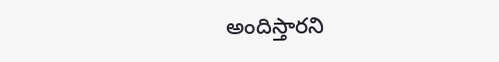అందిస్తారని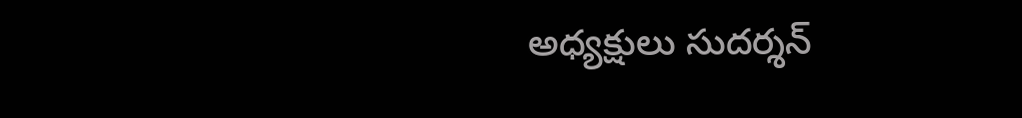అధ్యక్షులు సుదర్శన్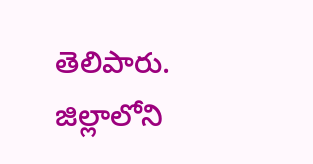తెలిపారు. జిల్లాలోని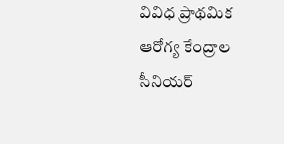వివిధ ప్రాథమిక ఆరోగ్య కేంద్రాల సీనియర్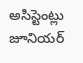అసిస్టెంట్లు జూనియర్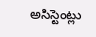అసిస్టెంట్లు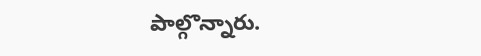పాల్గొన్నారు.